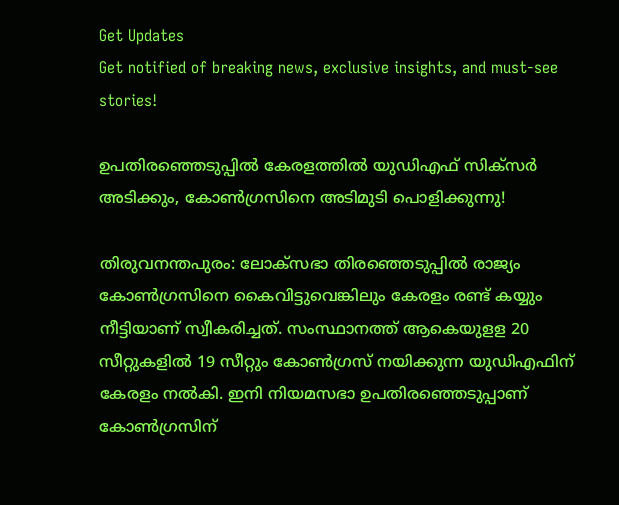Get Updates
Get notified of breaking news, exclusive insights, and must-see stories!

ഉപതിരഞ്ഞെടുപ്പിൽ കേരളത്തിൽ യുഡിഎഫ് സിക്സർ അടിക്കും, കോൺഗ്രസിനെ അടിമുടി പൊളിക്കുന്നു!

തിരുവനന്തപുരം: ലോക്‌സഭാ തിരഞ്ഞെടുപ്പില്‍ രാജ്യം കോണ്‍ഗ്രസിനെ കൈവിട്ടുവെങ്കിലും കേരളം രണ്ട് കയ്യും നീട്ടിയാണ് സ്വീകരിച്ചത്. സംസ്ഥാനത്ത് ആകെയുളള 20 സീറ്റുകളില്‍ 19 സീറ്റും കോണ്‍ഗ്രസ് നയിക്കുന്ന യുഡിഎഫിന് കേരളം നല്‍കി. ഇനി നിയമസഭാ ഉപതിരഞ്ഞെടുപ്പാണ് കോണ്‍ഗ്രസിന്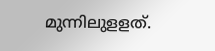മുന്നിലുളളത്.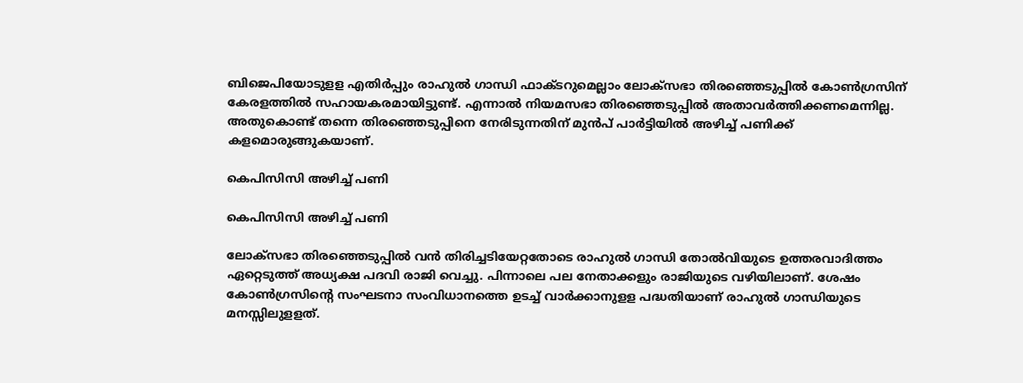ബിജെപിയോടുളള എതിര്‍പ്പും രാഹുല്‍ ഗാന്ധി ഫാക്ടറുമെല്ലാം ലോക്‌സഭാ തിരഞ്ഞെടുപ്പില്‍ കോണ്‍ഗ്രസിന് കേരളത്തില്‍ സഹായകരമായിട്ടുണ്ട്. എന്നാല്‍ നിയമസഭാ തിരഞ്ഞെടുപ്പില്‍ അതാവര്‍ത്തിക്കണമെന്നില്ല. അതുകൊണ്ട് തന്നെ തിരഞ്ഞെടുപ്പിനെ നേരിടുന്നതിന് മുന്‍പ് പാര്‍ട്ടിയില്‍ അഴിച്ച് പണിക്ക് കളമൊരുങ്ങുകയാണ്.

കെപിസിസി അഴിച്ച് പണി

കെപിസിസി അഴിച്ച് പണി

ലോക്‌സഭാ തിരഞ്ഞെടുപ്പില്‍ വന്‍ തിരിച്ചടിയേറ്റതോടെ രാഹുല്‍ ഗാന്ധി തോല്‍വിയുടെ ഉത്തരവാദിത്തം ഏറ്റെടുത്ത് അധ്യക്ഷ പദവി രാജി വെച്ചു. പിന്നാലെ പല നേതാക്കളും രാജിയുടെ വഴിയിലാണ്. ശേഷം കോണ്‍ഗ്രസിന്റെ സംഘടനാ സംവിധാനത്തെ ഉടച്ച് വാര്‍ക്കാനുളള പദ്ധതിയാണ് രാഹുല്‍ ഗാന്ധിയുടെ മനസ്സിലുളളത്.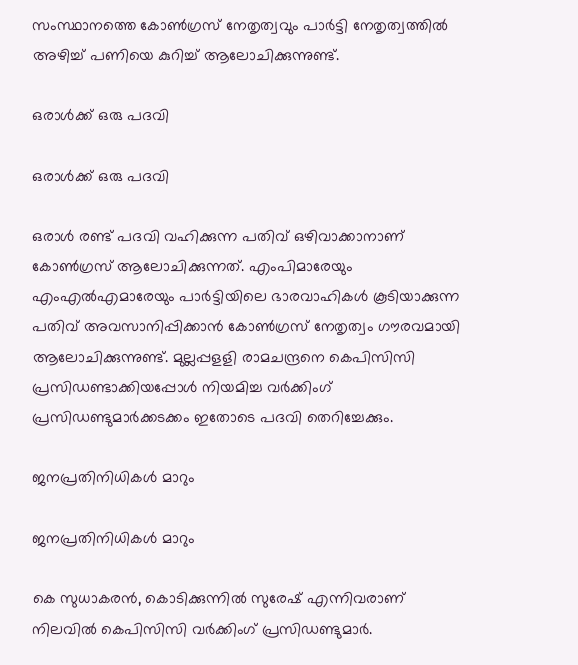സംസ്ഥാനത്തെ കോണ്‍ഗ്രസ് നേതൃത്വവും പാര്‍ട്ടി നേതൃത്വത്തില്‍ അഴിച്ച് പണിയെ കുറിച്ച് ആലോചിക്കുന്നുണ്ട്.

ഒരാൾക്ക് ഒരു പദവി

ഒരാൾക്ക് ഒരു പദവി

ഒരാള്‍ രണ്ട് പദവി വഹിക്കുന്ന പതിവ് ഒഴിവാക്കാനാണ് കോണ്‍ഗ്രസ് ആലോചിക്കുന്നത്. എംപിമാരേയും എംഎല്‍എമാരേയും പാര്‍ട്ടിയിലെ ഭാരവാഹികള്‍ കൂടിയാക്കുന്ന പതിവ് അവസാനിപ്പിക്കാന്‍ കോണ്‍ഗ്രസ് നേതൃത്വം ഗൗരവമായി ആലോചിക്കുന്നുണ്ട്. മുല്ലപ്പളളി രാമചന്ദ്രനെ കെപിസിസി പ്രസിഡണ്ടാക്കിയപ്പോള്‍ നിയമിച്ച വര്‍ക്കിംഗ് പ്രസിഡണ്ടുമാര്‍ക്കടക്കം ഇതോടെ പദവി തെറിച്ചേക്കും.

ജനപ്രതിനിധികൾ മാറും

ജനപ്രതിനിധികൾ മാറും

കെ സുധാകരന്‍, കൊടിക്കുന്നില്‍ സുരേഷ് എന്നിവരാണ് നിലവില്‍ കെപിസിസി വര്‍ക്കിംഗ് പ്രസിഡണ്ടുമാര്‍.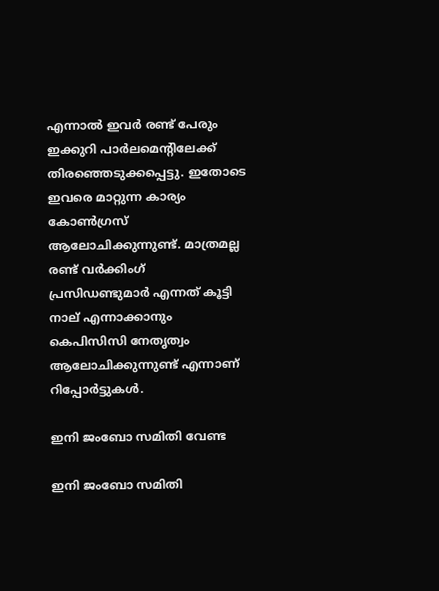എന്നാല്‍ ഇവര്‍ രണ്ട് പേരും ഇക്കുറി പാര്‍ലമെന്റിലേക്ക് തിരഞ്ഞെടുക്കപ്പെട്ടു. ഇതോടെ ഇവരെ മാറ്റുന്ന കാര്യം കോണ്‍ഗ്രസ് ആലോചിക്കുന്നുണ്ട്. മാത്രമല്ല രണ്ട് വര്‍ക്കിംഗ് പ്രസിഡണ്ടുമാര്‍ എന്നത് കൂട്ടി നാല് എന്നാക്കാനും കെപിസിസി നേതൃത്വം ആലോചിക്കുന്നുണ്ട് എന്നാണ് റിപ്പോര്‍ട്ടുകള്‍.

ഇനി ജംബോ സമിതി വേണ്ട

ഇനി ജംബോ സമിതി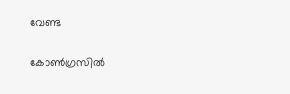വേണ്ട

കോണ്‍ഗ്രസില്‍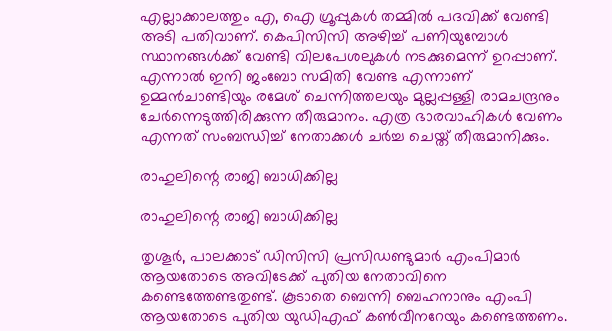എല്ലാക്കാലത്തും എ, ഐ ഗ്രൂപ്പുകള്‍ തമ്മില്‍ പദവിക്ക് വേണ്ടി അടി പതിവാണ്. കെപിസിസി അഴിച്ച് പണിയുമ്പോള്‍ സ്ഥാനങ്ങള്‍ക്ക് വേണ്ടി വിലപേശലുകള്‍ നടക്കുമെന്ന് ഉറപ്പാണ്. എന്നാല്‍ ഇനി ജംബോ സമിതി വേണ്ട എന്നാണ് ഉമ്മന്‍ചാണ്ടിയും രമേശ് ചെന്നിത്തലയും മുല്ലപ്പള്ളി രാമചന്ദ്രനും ചേര്‍ന്നെടുത്തിരിക്കുന്ന തീരുമാനം. എത്ര ഭാരവാഹികള്‍ വേണം എന്നത് സംബന്ധിച്ച് നേതാക്കള്‍ ചര്‍ച്ച ചെയ്ത് തീരുമാനിക്കും.

രാഹുലിന്റെ രാജി ബാധിക്കില്ല

രാഹുലിന്റെ രാജി ബാധിക്കില്ല

തൃശൂര്‍, പാലക്കാട് ഡിസിസി പ്രസിഡണ്ടുമാര്‍ എംപിമാര്‍ ആയതോടെ അവിടേക്ക് പുതിയ നേതാവിനെ കണ്ടെത്തേണ്ടതുണ്ട്. കൂടാതെ ബെന്നി ബെഹനാനും എംപി ആയതോടെ പുതിയ യുഡിഎഫ് കണ്‍വീനറേയും കണ്ടെത്തണം.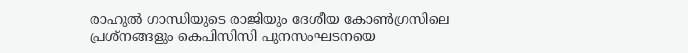രാഹുല്‍ ഗാന്ധിയുടെ രാജിയും ദേശീയ കോണ്‍ഗ്രസിലെ പ്രശ്‌നങ്ങളും കെപിസിസി പുനസംഘടനയെ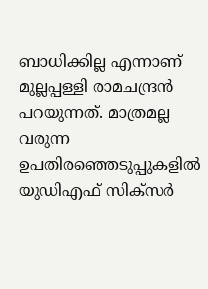ബാധിക്കില്ല എന്നാണ് മുല്ലപ്പള്ളി രാമചന്ദ്രന്‍ പറയുന്നത്. മാത്രമല്ല വരുന്ന ഉപതിരഞ്ഞെടുപ്പുകളില്‍ യുഡിഎഫ് സിക്‌സര്‍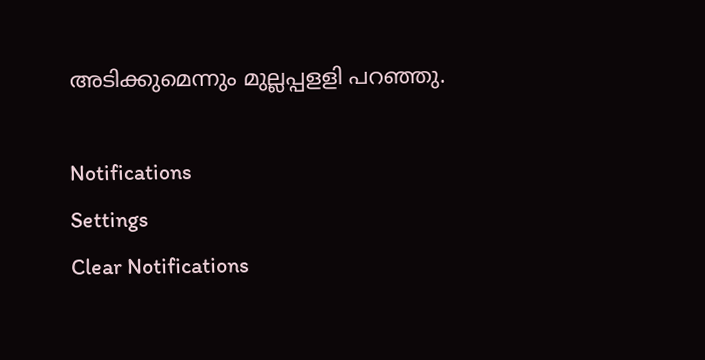അടിക്കുമെന്നും മുല്ലപ്പളളി പറഞ്ഞു.

Notifications
Settings
Clear Notifications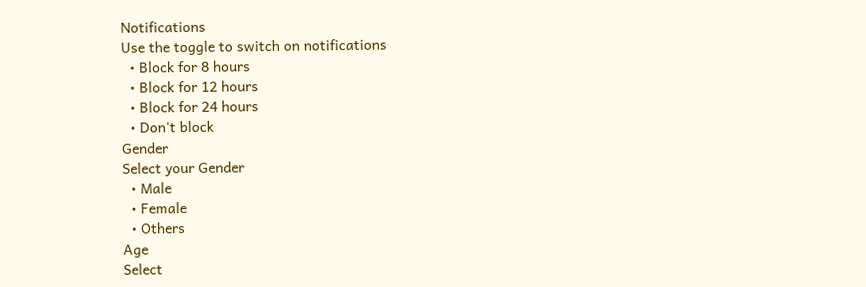Notifications
Use the toggle to switch on notifications
  • Block for 8 hours
  • Block for 12 hours
  • Block for 24 hours
  • Don't block
Gender
Select your Gender
  • Male
  • Female
  • Others
Age
Select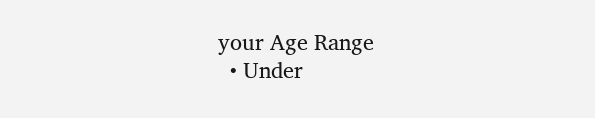your Age Range
  • Under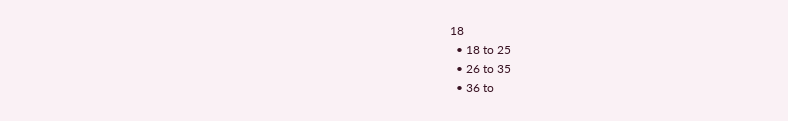18
  • 18 to 25
  • 26 to 35
  • 36 to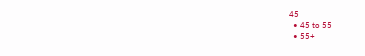45
  • 45 to 55
  • 55+